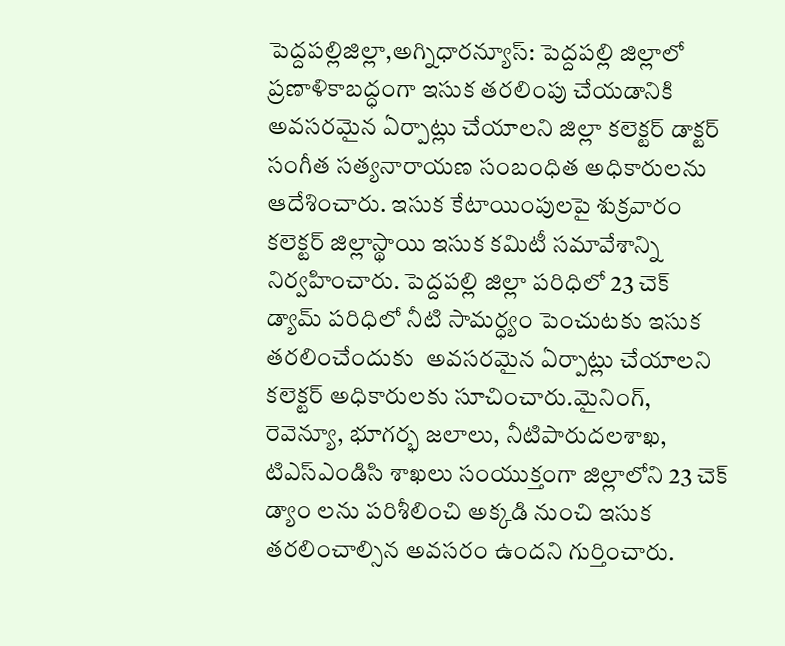పెద్దపల్లిజిల్లా,అగ్నిధారన్యూస్: పెద్దపల్లి జిల్లాలో ప్రణాళికాబద్ధంగా ఇసుక తరలింపు చేయడానికి అవసరమైన ఏర్పాట్లు చేయాలని జిల్లా కలెక్టర్ డాక్టర్ సంగీత సత్యనారాయణ సంబంధిత అధికారులను ఆదేశించారు. ఇసుక కేటాయింపులపై శుక్రవారం కలెక్టర్ జిల్లాస్థాయి ఇసుక కమిటీ సమావేశాన్ని నిర్వహించారు. పెద్దపల్లి జిల్లా పరిధిలో 23 చెక్  డ్యామ్ పరిధిలో నీటి సామర్ధ్యం పెంచుటకు ఇసుక తరలించేందుకు  అవసరమైన ఏర్పాట్లు చేయాలని కలెక్టర్ అధికారులకు సూచించారు.మైనింగ్, రెవెన్యూ, భూగర్భ జలాలు, నీటిపారుదలశాఖ, టిఎస్ఎండిసి శాఖలు సంయుక్తంగా జిల్లాలోని 23 చెక్ డ్యాం లను పరిశీలించి అక్కడి నుంచి ఇసుక తరలించాల్సిన అవసరం ఉందని గుర్తించారు.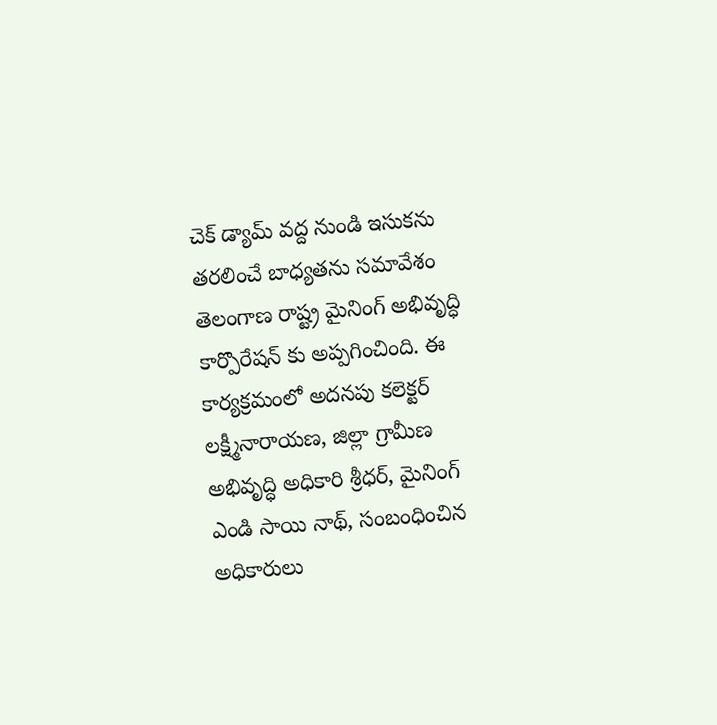చెక్ డ్యామ్ వద్ద నుండి ఇసుకను తరలించే బాధ్యతను సమావేశం తెలంగాణ రాష్ట్ర మైనింగ్ అభివృద్ధి కార్పొరేషన్ కు అప్పగించింది. ఈ కార్యక్రమంలో అదనపు కలెక్టర్ లక్ష్మీనారాయణ, జిల్లా గ్రామీణ అభివృద్ధి అధికారి శ్రీధర్, మైనింగ్ ఎండి సాయి నాథ్, సంబంధించిన అధికారులు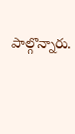పాల్గొన్నారు.